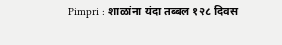Pimpri : शाळांना यंदा तब्बल १२८ दिवस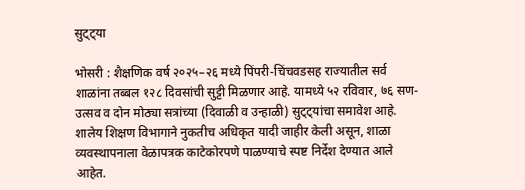सुट्ट्या

भोसरी : शैक्षणिक वर्ष २०२५–२६ मध्ये पिंपरी-चिंचवडसह राज्यातील सर्व शाळांना तब्बल १२८ दिवसांची सुट्टी मिळणार आहे. यामध्ये ५२ रविवार, ७६ सण-उत्सव व दोन मोठ्या सत्रांच्या (दिवाळी व उन्हाळी) सुट्ट्यांचा समावेश आहे. शालेय शिक्षण विभागाने नुकतीच अधिकृत यादी जाहीर केली असून, शाळा व्यवस्थापनाला वेळापत्रक काटेकोरपणे पाळण्याचे स्पष्ट निर्देश देण्यात आले आहेत.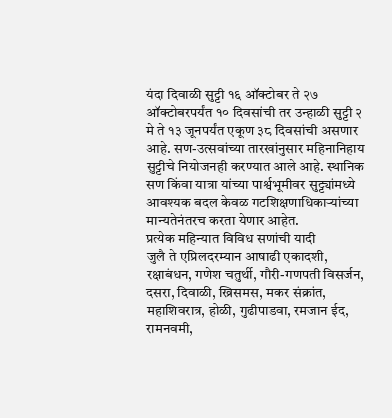यंदा दिवाळी सुट्टी १६ ऑक्टोबर ते २७ ऑक्टोबरपर्यंत १० दिवसांची तर उन्हाळी सुट्टी २ मे ते १३ जूनपर्यंत एकूण ३८ दिवसांची असणार आहे. सण-उत्सवांच्या तारखांनुसार महिनानिहाय सुट्टीचे नियोजनही करण्यात आले आहे. स्थानिक सण किंवा यात्रा यांच्या पार्श्वभूमीवर सुट्ट्यांमध्ये आवश्यक बदल केवळ गटशिक्षणाधिकाऱ्यांच्या मान्यतेनंतरच करता येणार आहेत.
प्रत्येक महिन्यात विविध सणांची यादी
जुलै ते एप्रिलदरम्यान आषाढी एकादशी, रक्षाबंधन, गणेश चतुर्थी, गौरी-गणपती विसर्जन, दसरा, दिवाळी, ख्रिसमस, मकर संक्रांत, महाशिवरात्र, होळी, गुढीपाडवा, रमजान ईद, रामनवमी,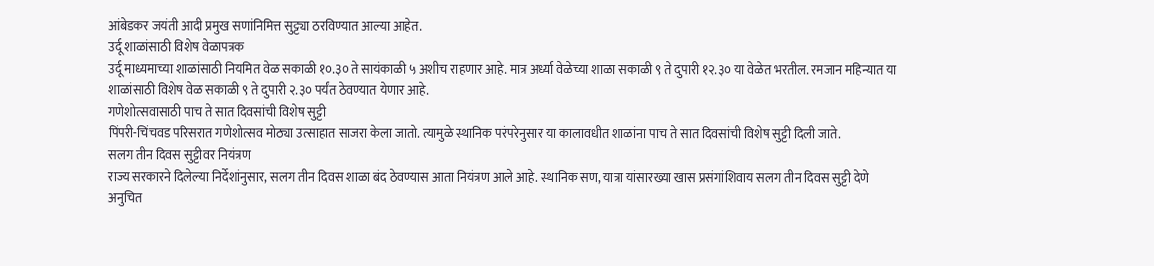आंबेडकर जयंती आदी प्रमुख सणांनिमित्त सुट्ट्या ठरविण्यात आल्या आहेत.
उर्दू शाळांसाठी विशेष वेळापत्रक
उर्दू माध्यमाच्या शाळांसाठी नियमित वेळ सकाळी १०.३० ते सायंकाळी ५ अशीच राहणार आहे. मात्र अर्ध्या वेळेच्या शाळा सकाळी ९ ते दुपारी १२.३० या वेळेत भरतील. रमजान महिन्यात या शाळांसाठी विशेष वेळ सकाळी ९ ते दुपारी २.३० पर्यंत ठेवण्यात येणार आहे.
गणेशोत्सवासाठी पाच ते सात दिवसांची विशेष सुट्टी
पिंपरी-चिंचवड परिसरात गणेशोत्सव मोठ्या उत्साहात साजरा केला जातो. त्यामुळे स्थानिक परंपरेनुसार या कालावधीत शाळांना पाच ते सात दिवसांची विशेष सुट्टी दिली जाते.
सलग तीन दिवस सुट्टीवर नियंत्रण
राज्य सरकारने दिलेल्या निर्देशांनुसार, सलग तीन दिवस शाळा बंद ठेवण्यास आता नियंत्रण आले आहे. स्थानिक सण, यात्रा यांसारख्या खास प्रसंगांशिवाय सलग तीन दिवस सुट्टी देणे अनुचित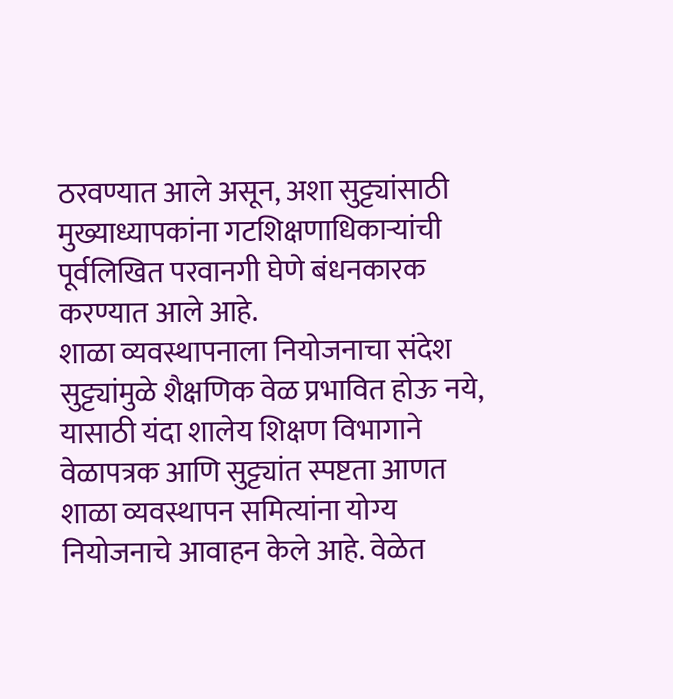ठरवण्यात आले असून, अशा सुट्ट्यांसाठी मुख्याध्यापकांना गटशिक्षणाधिकाऱ्यांची पूर्वलिखित परवानगी घेणे बंधनकारक करण्यात आले आहे.
शाळा व्यवस्थापनाला नियोजनाचा संदेश
सुट्ट्यांमुळे शैक्षणिक वेळ प्रभावित होऊ नये, यासाठी यंदा शालेय शिक्षण विभागाने वेळापत्रक आणि सुट्ट्यांत स्पष्टता आणत शाळा व्यवस्थापन समित्यांना योग्य नियोजनाचे आवाहन केले आहे. वेळेत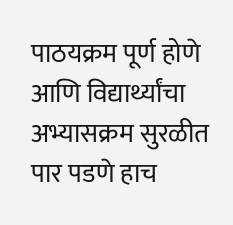पाठयक्रम पूर्ण होणे आणि विद्यार्थ्यांचा अभ्यासक्रम सुरळीत पार पडणे हाच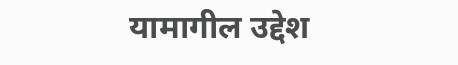यामागील उद्देश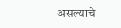असल्याचे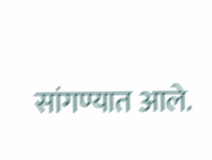सांगण्यात आले.